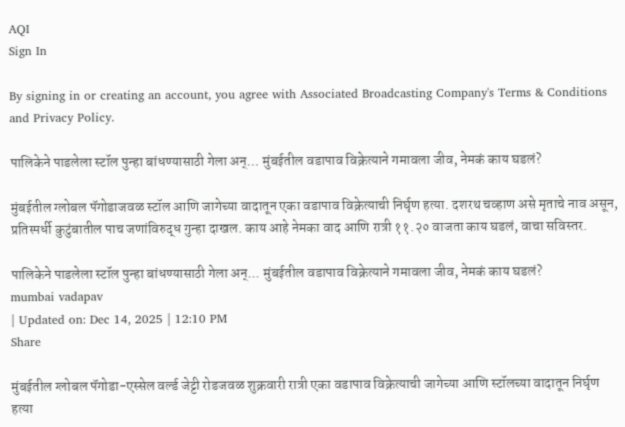AQI
Sign In

By signing in or creating an account, you agree with Associated Broadcasting Company's Terms & Conditions and Privacy Policy.

पालिकेने पाडलेला स्टॉल पुन्हा बांधण्यासाठी गेला अन्… मुंबईतील वडापाव विक्रेत्याने गमावला जीव, नेमकं काय घडलं?

मुंबईतील ग्लोबल पॅगोडाजवळ स्टॉल आणि जागेच्या वादातून एका वडापाव विक्रेत्याची निर्घृण हत्या. दशरथ चव्हाण असे मृताचे नाव असून, प्रतिस्पर्धी कुटुंबातील पाच जणांविरुद्ध गुन्हा दाखल. काय आहे नेमका वाद आणि रात्री ११.२० वाजता काय घडलं, वाचा सविस्तर.

पालिकेने पाडलेला स्टॉल पुन्हा बांधण्यासाठी गेला अन्... मुंबईतील वडापाव विक्रेत्याने गमावला जीव, नेमकं काय घडलं?
mumbai vadapav
| Updated on: Dec 14, 2025 | 12:10 PM
Share

मुंबईतील ग्लोबल पॅगोडा-एस्सेल वर्ल्ड जेट्टी रोडजवळ शुक्रवारी रात्री एका वडापाव विक्रेत्याची जागेच्या आणि स्टॉलच्या वादातून निर्घृण हत्या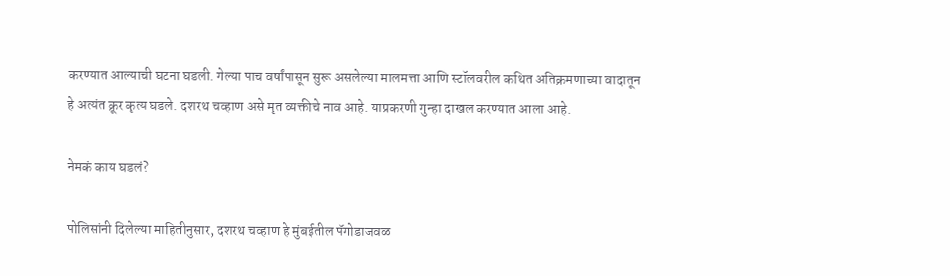करण्यात आल्याची घटना घडली. गेल्या पाच वर्षांपासून सुरू असलेल्या मालमत्ता आणि स्टॉलवरील कथित अतिक्रमणाच्या वादातून हे अत्यंत क्रूर कृत्य घडले. दशरथ चव्हाण असे मृत व्यक्तीचे नाव आहे. याप्रकरणी गुन्हा दाखल करण्यात आला आहे.

नेमकं काय घडलं?

पोलिसांनी दिलेल्या माहितीनुसार, दशरथ चव्हाण हे मुंबईतील पॅगोडाजवळ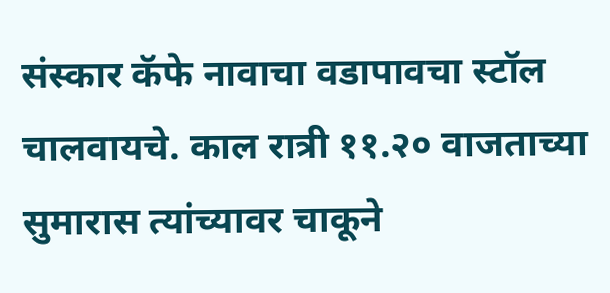संस्कार कॅफे नावाचा वडापावचा स्टॉल चालवायचे. काल रात्री ११.२० वाजताच्या सुमारास त्यांच्यावर चाकूने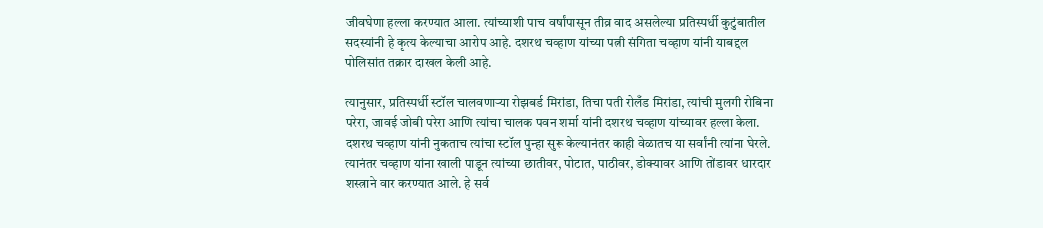जीवघेणा हल्ला करण्यात आला. त्यांच्याशी पाच वर्षांपासून तीव्र वाद असलेल्या प्रतिस्पर्धी कुटुंबातील सदस्यांनी हे कृत्य केल्याचा आरोप आहे. दशरथ चव्हाण यांच्या पत्नी संगिता चव्हाण यांनी याबद्दल पोलिसांत तक्रार दाखल केली आहे.

त्यानुसार, प्रतिस्पर्धी स्टॉल चालवणाऱ्या रोझबर्ड मिरांडा, तिचा पती रोलँड मिरांडा, त्यांची मुलगी रोबिना परेरा, जावई जोबी परेरा आणि त्यांचा चालक पवन शर्मा यांनी दशरथ चव्हाण यांच्यावर हल्ला केला. दशरथ चव्हाण यांनी नुकताच त्यांचा स्टॉल पुन्हा सुरू केल्यानंतर काही वेळातच या सर्वांनी त्यांना घेरले. त्यानंतर चव्हाण यांना खाली पाडून त्यांच्या छातीवर, पोटात, पाठीवर, डोक्यावर आणि तोंडावर धारदार शस्त्राने वार करण्यात आले. हे सर्व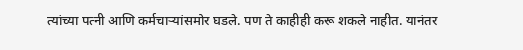त्यांच्या पत्नी आणि कर्मचाऱ्यांसमोर घडले. पण ते काहीही करू शकले नाहीत. यानंतर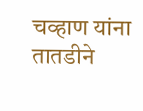चव्हाण यांना तातडीने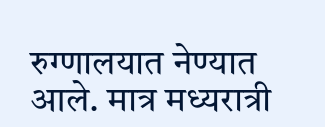रुग्णालयात नेण्यात आले. मात्र मध्यरात्री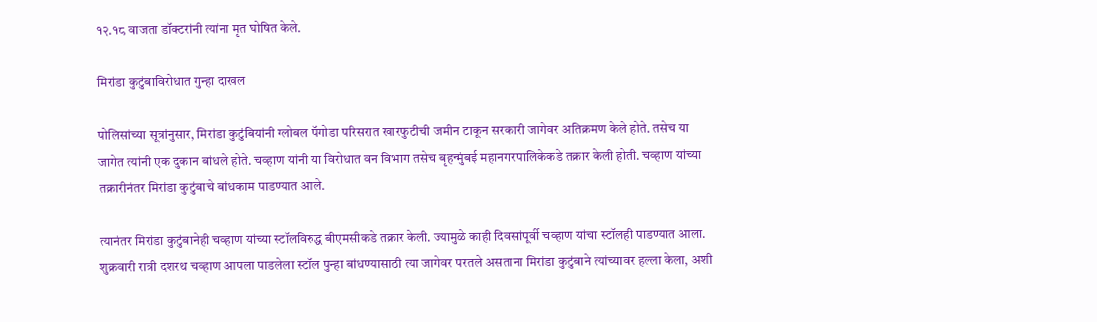१२.१८ वाजता डॉक्टरांनी त्यांना मृत घोषित केले.

मिरांडा कुटुंबाविरोधात गुन्हा दाखल

पोलिसांच्या सूत्रांनुसार, मिरांडा कुटुंबियांनी ग्लोबल पॅगोडा परिसरात खारफुटीची जमीन टाकून सरकारी जागेवर अतिक्रमण केले होते. तसेच या जागेत त्यांनी एक दुकान बांधले होते. चव्हाण यांनी या विरोधात वन विभाग तसेच बृहन्मुंबई महानगरपालिकेकडे तक्रार केली होती. चव्हाण यांच्या तक्रारीनंतर मिरांडा कुटुंबाचे बांधकाम पाडण्यात आले.

त्यानंतर मिरांडा कुटुंबानेही चव्हाण यांच्या स्टॉलविरुद्ध बीएमसीकडे तक्रार केली. ज्यामुळे काही दिवसांपूर्वी चव्हाण यांचा स्टॉलही पाडण्यात आला. शुक्रवारी रात्री दशरथ चव्हाण आपला पाडलेला स्टॉल पुन्हा बांधण्यासाठी त्या जागेवर परतले असताना मिरांडा कुटुंबाने त्यांच्यावर हल्ला केला, अशी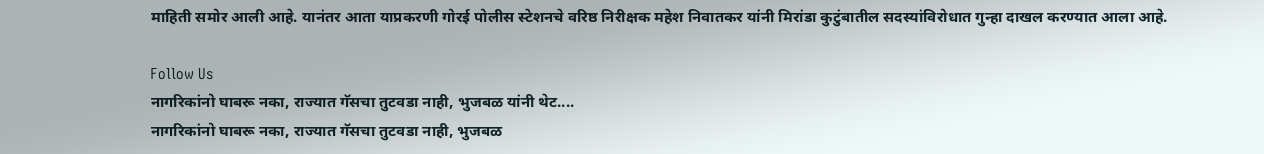माहिती समोर आली आहे. यानंतर आता याप्रकरणी गोरई पोलीस स्टेशनचे वरिष्ठ निरीक्षक महेश निवातकर यांनी मिरांडा कुटुंबातील सदस्यांविरोधात गुन्हा दाखल करण्यात आला आहे.

Follow Us
नागरिकांनो घाबरू नका, राज्यात गॅसचा तुटवडा नाही, भुजबळ यांनी थेट....
नागरिकांनो घाबरू नका, राज्यात गॅसचा तुटवडा नाही, भुजबळ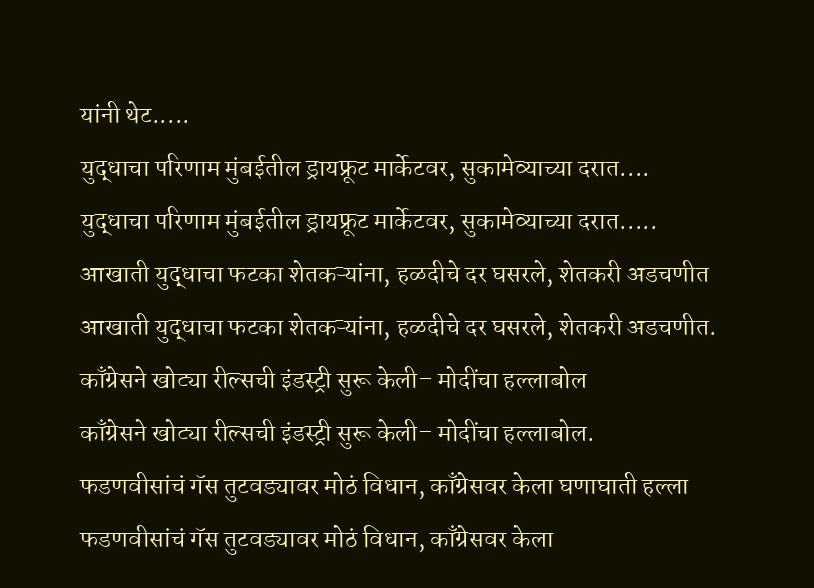यांनी थेट.....
युद्धाचा परिणाम मुंबईतील ड्रायफ्रूट मार्केटवर, सुकामेव्याच्या दरात....
युद्धाचा परिणाम मुंबईतील ड्रायफ्रूट मार्केटवर, सुकामेव्याच्या दरात.....
आखाती युद्धाचा फटका शेतकऱ्यांना, हळदीचे दर घसरले, शेतकरी अडचणीत
आखाती युद्धाचा फटका शेतकऱ्यांना, हळदीचे दर घसरले, शेतकरी अडचणीत.
काँग्रेसने खोट्या रील्सची इंडस्ट्री सुरू केली– मोदींचा हल्लाबोल
काँग्रेसने खोट्या रील्सची इंडस्ट्री सुरू केली– मोदींचा हल्लाबोल.
फडणवीसांचं गॅस तुटवड्यावर मोठं विधान, काँग्रेसवर केला घणाघाती हल्ला
फडणवीसांचं गॅस तुटवड्यावर मोठं विधान, काँग्रेसवर केला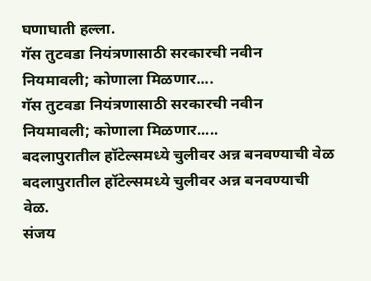घणाघाती हल्ला.
गॅस तुटवडा नियंत्रणासाठी सरकारची नवीन नियमावली; कोणाला मिळणार....
गॅस तुटवडा नियंत्रणासाठी सरकारची नवीन नियमावली; कोणाला मिळणार.....
बदलापुरातील हॉटेल्समध्ये चुलीवर अन्न बनवण्याची वेळ
बदलापुरातील हॉटेल्समध्ये चुलीवर अन्न बनवण्याची वेळ.
संजय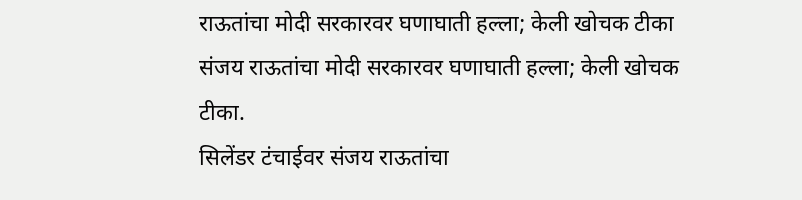राऊतांचा मोदी सरकारवर घणाघाती हल्ला; केली खोचक टीका
संजय राऊतांचा मोदी सरकारवर घणाघाती हल्ला; केली खोचक टीका.
सिलेंडर टंचाईवर संजय राऊतांचा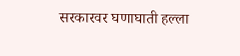सरकारवर घणाघाती हल्ला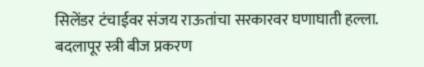सिलेंडर टंचाईवर संजय राऊतांचा सरकारवर घणाघाती हल्ला.
बदलापूर स्त्री बीज प्रकरण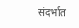संदर्भात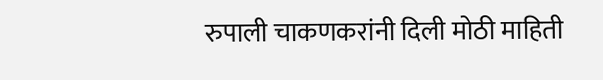रुपाली चाकणकरांनी दिली मोठी माहिती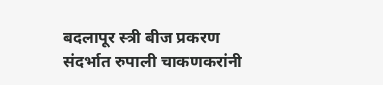बदलापूर स्त्री बीज प्रकरण संदर्भात रुपाली चाकणकरांनी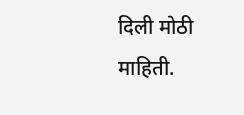दिली मोठी माहिती.